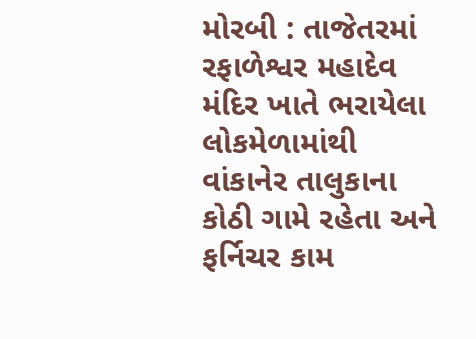મોરબી : તાજેતરમાં રફાળેશ્વર મહાદેવ મંદિર ખાતે ભરાયેલા લોકમેળામાંથી વાંકાનેર તાલુકાના કોઠી ગામે રહેતા અને ફર્નિચર કામ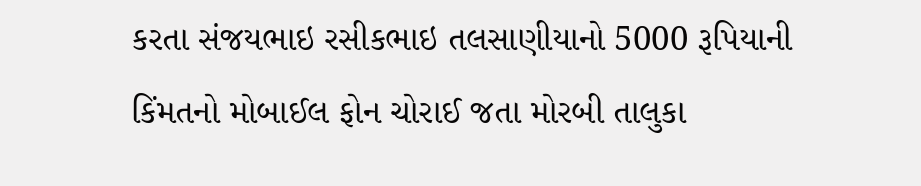કરતા સંજયભાઇ રસીકભાઇ તલસાણીયાનો 5000 રૂપિયાની કિંમતનો મોબાઈલ ફોન ચોરાઈ જતા મોરબી તાલુકા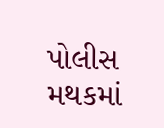પોલીસ મથકમાં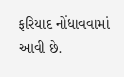ફરિયાદ નોંધાવવામાં આવી છે.